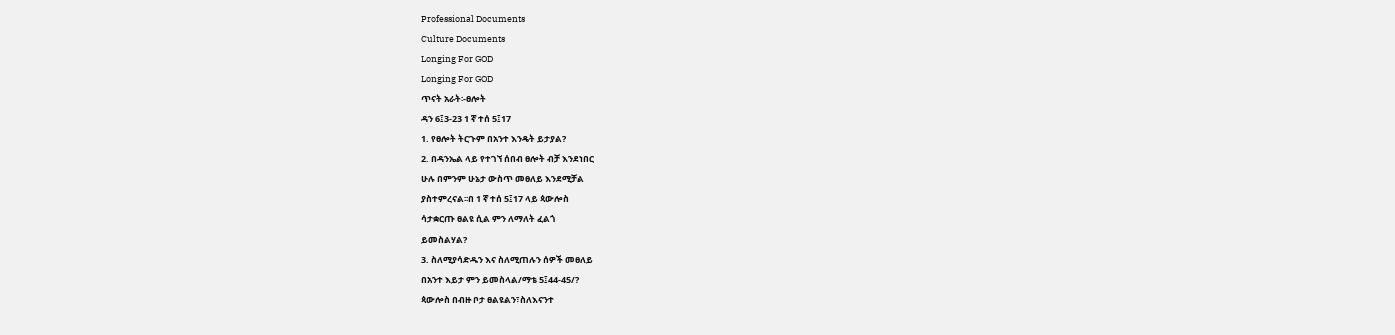Professional Documents
Culture Documents
Longing For GOD
Longing For GOD
ጥናት አራት፡-ፀሎት
ዳን 6፤3-23 1 ኛ ተሰ 5፤17
1. የፀሎት ትርጉም በአንተ እንዴት ይታያል?
2. በዳንኤል ላይ የተገኘ ሰበብ ፀሎት ብቻ እንደነበር
ሁሉ በምንም ሁኔታ ውስጥ መፀለይ እንደሚቻል
ያስተምረናል፡፡በ 1 ኛ ተሰ 5፤17 ላይ ጳውሎስ
ሳታቋርጡ ፀልዩ ሲል ምን ለማለት ፈልጎ
ይመስልሃል?
3. ስለሚያሳድዱን እና ስለሚጠሉን ሰዎች መፀለይ
በአንተ እይታ ምን ይመስላል/ማቴ 5፤44-45/?
ጳውሎስ በብዙ ቦታ ፀልዩልን፣ስለእናንተ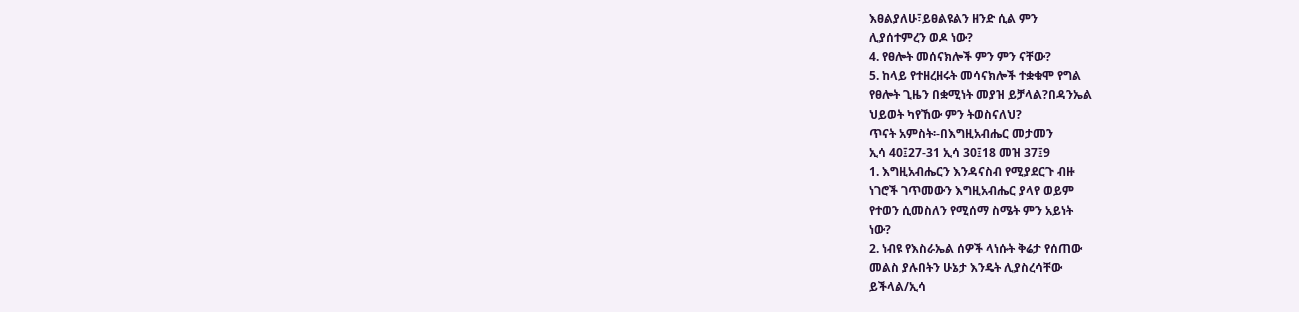እፀልያለሁ፣ይፀልዩልን ዘንድ ሲል ምን
ሊያሰተምረን ወዶ ነው?
4. የፀሎት መሰናክሎች ምን ምን ናቸው?
5. ከላይ የተዘረዘሩት መሳናክሎች ተቋቁሞ የግል
የፀሎት ጊዜን በቋሚነት መያዝ ይቻላል?በዳንኤል
ህይወት ካየኸው ምን ትወስናለህ?
ጥናት አምስት፡-በእግዚአብሔር መታመን
ኢሳ 40፤27-31 ኢሳ 30፤18 መዝ 37፤9
1. እግዚአብሔርን እንዳናስብ የሚያደርጉ ብዙ
ነገሮች ገጥመውን እግዚአብሔር ያላየ ወይም
የተወን ሲመስለን የሚሰማ ስሜት ምን አይነት
ነው?
2. ነብዩ የእስራኤል ሰዎች ላነሱት ቅሬታ የሰጠው
መልስ ያሉበትን ሁኔታ እንዴት ሊያስረሳቸው
ይችላል/ኢሳ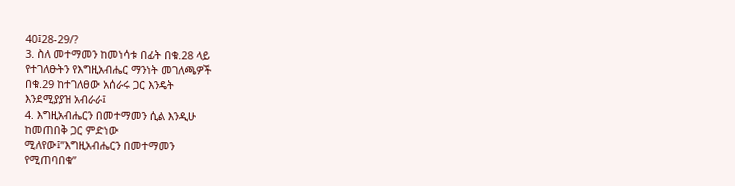40፤28-29/?
3. ስለ መተማመን ከመነሳቱ በፊት በቁ.28 ላይ
የተገለፁትን የእግዚአብሔር ማንነት መገለጫዎች
በቁ.29 ከተገለፀው አሰራሩ ጋር እንዴት
እንደሚያያዝ አብራራ፤
4. እግዚአብሔርን በመተማመን ሲል እንዲሁ
ከመጠበቅ ጋር ምድነው
ሚለየው፤”እግዚአብሔርን በመተማመን
የሚጠባበቁ”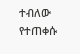ተብለው የተጠቀሱ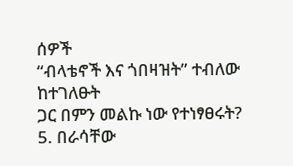ሰዎች
“ብላቴኖች እና ጎበዛዝት” ተብለው ከተገለፁት
ጋር በምን መልኩ ነው የተነፃፀሩት?
5. በራሳቸው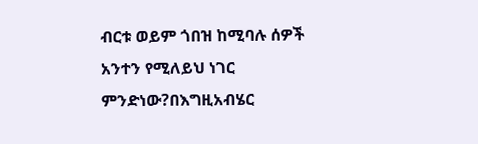ብርቱ ወይም ጎበዝ ከሚባሉ ሰዎች
አንተን የሚለይህ ነገር ምንድነው?በእግዚአብሄር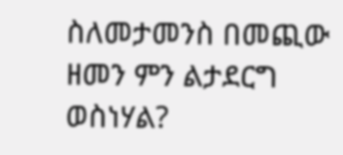ስለመታመንስ በመጪው ዘመን ምን ልታደርግ
ወስነሃል?